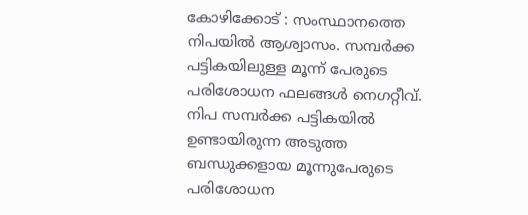കോഴിക്കോട് : സംസ്ഥാനത്തെ നിപയിൽ ആശ്വാസം. സമ്പർക്ക പട്ടികയിലുള്ള മൂന്ന് പേരുടെ പരിശോധന ഫലങ്ങൾ നെഗറ്റീവ്. നിപ സമ്പർക്ക പട്ടികയിൽ ഉണ്ടായിരുന്ന അടുത്ത ബന്ധുക്കളായ മൂന്നുപേരുടെ പരിശോധന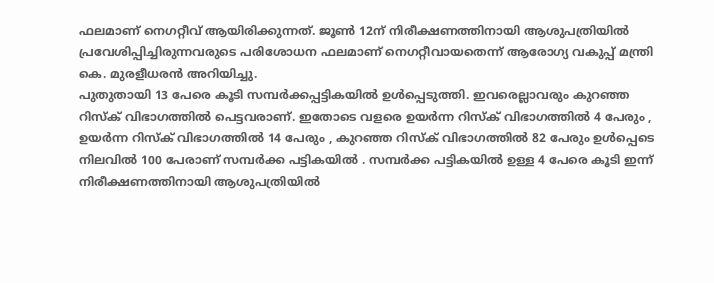ഫലമാണ് നെഗറ്റീവ് ആയിരിക്കുന്നത്. ജൂൺ 12ന് നിരീക്ഷണത്തിനായി ആശുപത്രിയിൽ പ്രവേശിപ്പിച്ചിരുന്നവരുടെ പരിശോധന ഫലമാണ് നെഗറ്റീവായതെന്ന് ആരോഗ്യ വകുപ്പ് മന്ത്രി കെ. മുരളീധരൻ അറിയിച്ചു.
പുതുതായി 13 പേരെ കൂടി സമ്പർക്കപ്പട്ടികയിൽ ഉൾപ്പെടുത്തി. ഇവരെല്ലാവരും കുറഞ്ഞ റിസ്ക് വിഭാഗത്തിൽ പെട്ടവരാണ്. ഇതോടെ വളരെ ഉയർന്ന റിസ്ക് വിഭാഗത്തിൽ 4 പേരും , ഉയർന്ന റിസ്ക് വിഭാഗത്തിൽ 14 പേരും , കുറഞ്ഞ റിസ്ക് വിഭാഗത്തിൽ 82 പേരും ഉൾപ്പെടെ നിലവിൽ 100 പേരാണ് സമ്പർക്ക പട്ടികയിൽ . സമ്പർക്ക പട്ടികയിൽ ഉള്ള 4 പേരെ കൂടി ഇന്ന് നിരീക്ഷണത്തിനായി ആശുപത്രിയിൽ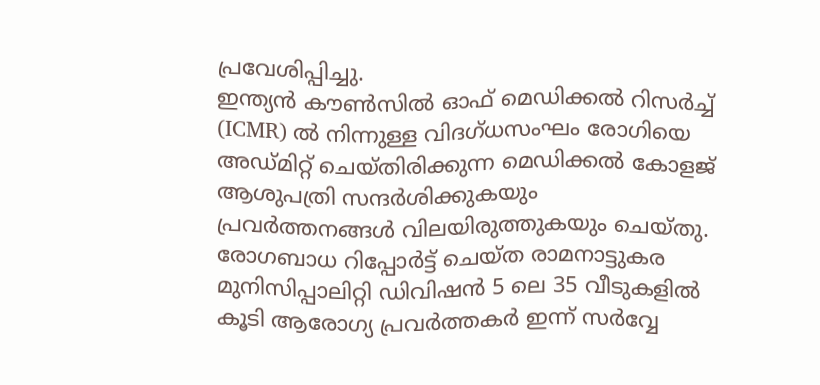പ്രവേശിപ്പിച്ചു.
ഇന്ത്യൻ കൗൺസിൽ ഓഫ് മെഡിക്കൽ റിസർച്ച് (ICMR) ൽ നിന്നുള്ള വിദഗ്ധസംഘം രോഗിയെ അഡ്മിറ്റ് ചെയ്തിരിക്കുന്ന മെഡിക്കൽ കോളജ് ആശുപത്രി സന്ദർശിക്കുകയും പ്രവർത്തനങ്ങൾ വിലയിരുത്തുകയും ചെയ്തു. രോഗബാധ റിപ്പോർട്ട് ചെയ്ത രാമനാട്ടുകര മുനിസിപ്പാലിറ്റി ഡിവിഷൻ 5 ലെ 35 വീടുകളിൽ കൂടി ആരോഗ്യ പ്രവർത്തകർ ഇന്ന് സർവ്വേ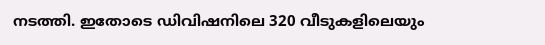നടത്തി. ഇതോടെ ഡിവിഷനിലെ 320 വീടുകളിലെയും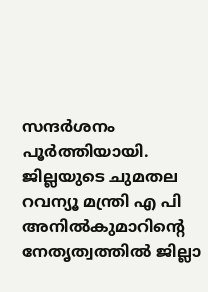സന്ദർശനം പൂർത്തിയായി. ജില്ലയുടെ ചുമതല റവന്യൂ മന്ത്രി എ പി അനിൽകുമാറിന്റെ നേതൃത്വത്തിൽ ജില്ലാ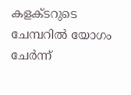കളക്ടറുടെ ചേമ്പറിൽ യോഗം ചേർന്ന്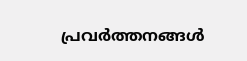പ്രവർത്തനങ്ങൾ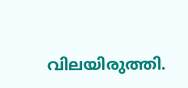വിലയിരുത്തി.